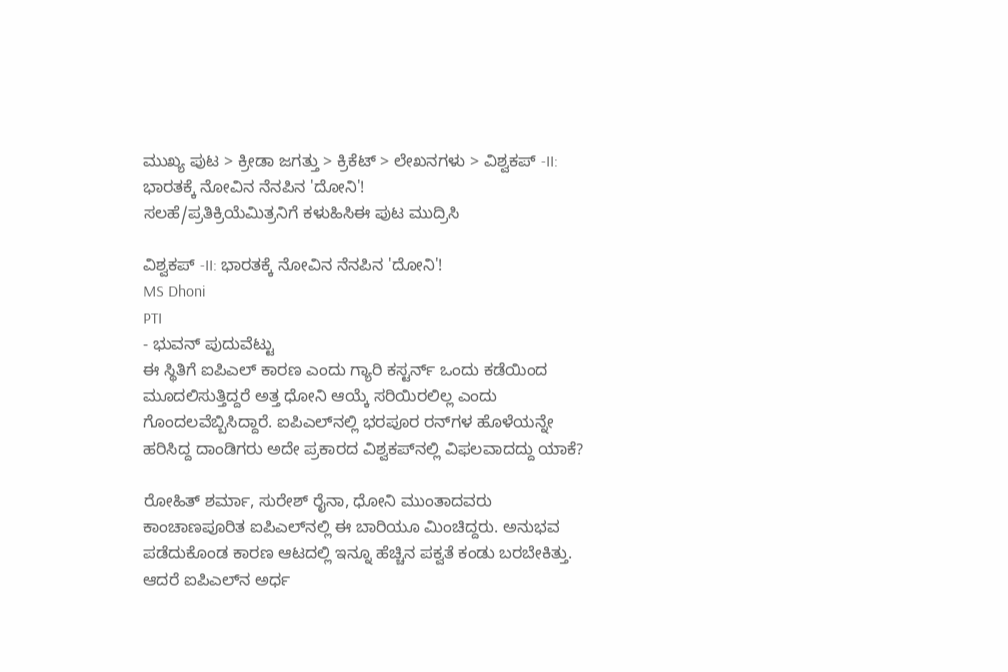ಮುಖ್ಯ ಪುಟ > ಕ್ರೀಡಾ ಜಗತ್ತು > ಕ್ರಿಕೆಟ್‌ > ಲೇಖನಗಳು > ವಿಶ್ವಕಪ್ -II: ಭಾರತಕ್ಕೆ ನೋವಿನ ನೆನಪಿನ 'ದೋನಿ'!
ಸಲಹೆ/ಪ್ರತಿಕ್ರಿಯೆಮಿತ್ರನಿಗೆ ಕಳುಹಿಸಿಈ ಪುಟ ಮುದ್ರಿಸಿ

ವಿಶ್ವಕಪ್ -II: ಭಾರತಕ್ಕೆ ನೋವಿನ ನೆನಪಿನ 'ದೋನಿ'!
MS Dhoni
PTI
- ಭುವನ್ ಪುದುವೆಟ್ಟು
ಈ ಸ್ಥಿತಿಗೆ ಐಪಿಎಲ್ ಕಾರಣ ಎಂದು ಗ್ಯಾರಿ ಕಸ್ಟರ್ನ್ ಒಂದು ಕಡೆಯಿಂದ ಮೂದಲಿಸುತ್ತಿದ್ದರೆ ಅತ್ತ ಧೋನಿ ಆಯ್ಕೆ ಸರಿಯಿರಲಿಲ್ಲ ಎಂದು ಗೊಂದಲವೆಬ್ಬಿಸಿದ್ದಾರೆ. ಐಪಿಎಲ್‌ನಲ್ಲಿ ಭರಪೂರ ರನ್‌ಗಳ ಹೊಳೆಯನ್ನೇ ಹರಿಸಿದ್ದ ದಾಂಡಿಗರು ಅದೇ ಪ್ರಕಾರದ ವಿಶ್ವಕಪ್‌ನಲ್ಲಿ ವಿಫಲವಾದದ್ದು ಯಾಕೆ?

ರೋಹಿತ್ ಶರ್ಮಾ, ಸುರೇಶ್ ರೈನಾ, ಧೋನಿ ಮುಂತಾದವರು ಕಾಂಚಾಣಪೂರಿತ ಐಪಿಎಲ್‌ನಲ್ಲಿ ಈ ಬಾರಿಯೂ ಮಿಂಚಿದ್ದರು. ಅನುಭವ ಪಡೆದುಕೊಂಡ ಕಾರಣ ಆಟದಲ್ಲಿ ಇನ್ನೂ ಹೆಚ್ಚಿನ ಪಕ್ವತೆ ಕಂಡು ಬರಬೇಕಿತ್ತು. ಆದರೆ ಐಪಿಎಲ್‌ನ ಅರ್ಧ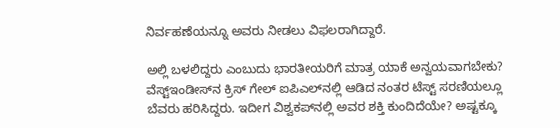ನಿರ್ವಹಣೆಯನ್ನೂ ಅವರು ನೀಡಲು ವಿಫಲರಾಗಿದ್ದಾರೆ.

ಅಲ್ಲಿ ಬಳಲಿದ್ದರು ಎಂಬುದು ಭಾರತೀಯರಿಗೆ ಮಾತ್ರ ಯಾಕೆ ಅನ್ವಯವಾಗಬೇಕು? ವೆಸ್ಟ್‌ಇಂಡೀಸ್‌ನ ಕ್ರಿಸ್ ಗೇಲ್ ಐಪಿಎಲ್‌ನಲ್ಲಿ ಆಡಿದ ನಂತರ ಟೆಸ್ಟ್ ಸರಣಿಯಲ್ಲೂ ಬೆವರು ಹರಿಸಿದ್ದರು. ಇದೀಗ ವಿಶ್ವಕಪ್‌ನಲ್ಲಿ ಅವರ ಶಕ್ತಿ ಕುಂದಿದೆಯೇ? ಅಷ್ಟಕ್ಕೂ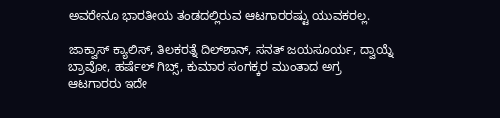ಅವರೇನೂ ಭಾರತೀಯ ತಂಡದಲ್ಲಿರುವ ಆಟಗಾರರಷ್ಟು ಯುವಕರಲ್ಲ.

ಜಾಕ್ವಾಸ್ ಕ್ಯಾಲಿಸ್, ತಿಲಕರತ್ನೆ ದಿಲ್‌ಶಾನ್, ಸನತ್ ಜಯಸೂರ್ಯ, ದ್ವಾಯ್ನೆ ಬ್ರಾವೋ, ಹರ್ಷೆಲ್ ಗಿಬ್ಸ್, ಕುಮಾರ ಸಂಗಕ್ಕರ ಮುಂತಾದ ಅಗ್ರ ಆಟಗಾರರು ಇದೇ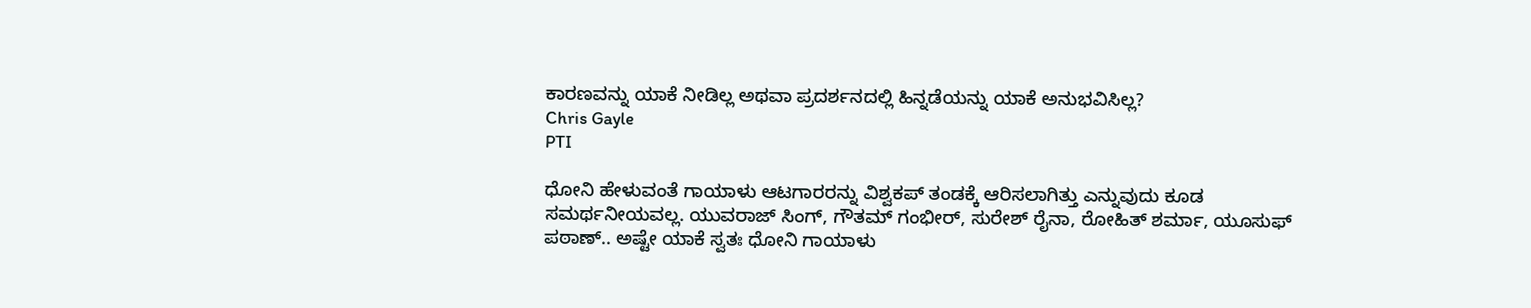ಕಾರಣವನ್ನು ಯಾಕೆ ನೀಡಿಲ್ಲ ಅಥವಾ ಪ್ರದರ್ಶನದಲ್ಲಿ ಹಿನ್ನಡೆಯನ್ನು ಯಾಕೆ ಅನುಭವಿಸಿಲ್ಲ?
Chris Gayle
PTI

ಧೋನಿ ಹೇಳುವಂತೆ ಗಾಯಾಳು ಆಟಗಾರರನ್ನು ವಿಶ್ವಕಪ್ ತಂಡಕ್ಕೆ ಆರಿಸಲಾಗಿತ್ತು ಎನ್ನುವುದು ಕೂಡ ಸಮರ್ಥನೀಯವಲ್ಲ. ಯುವರಾಜ್ ಸಿಂಗ್, ಗೌತಮ್ ಗಂಭೀರ್, ಸುರೇಶ್ ರೈನಾ, ರೋಹಿತ್ ಶರ್ಮಾ, ಯೂಸುಫ್ ಪಠಾಣ್.. ಅಷ್ಟೇ ಯಾಕೆ ಸ್ವತಃ ಧೋನಿ ಗಾಯಾಳು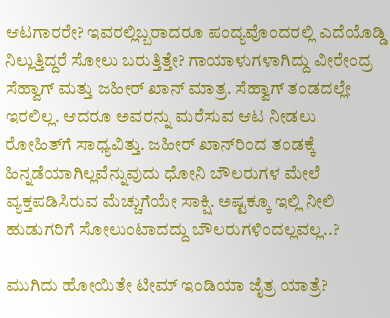ಆಟಗಾರರೇ? ಇವರಲ್ಲಿಬ್ಬರಾದರೂ ಪಂದ್ಯವೊಂದರಲ್ಲಿ ಎದೆಯೊಡ್ಡಿ ನಿಲ್ಲುತ್ತಿದ್ದರೆ ಸೋಲು ಬರುತ್ತಿತ್ತೇ? ಗಾಯಾಳುಗಳಾಗಿದ್ದು ವೀರೇಂದ್ರ ಸೆಹ್ವಾಗ್ ಮತ್ತು ಜಹೀರ್ ಖಾನ್ ಮಾತ್ರ. ಸೆಹ್ವಾಗ್ ತಂಡದಲ್ಲೇ ಇರಲಿಲ್ಲ. ಆದರೂ ಅವರನ್ನು ಮರೆಸುವ ಆಟ ನೀಡಲು ರೋಹಿತ್‌ಗೆ ಸಾಧ್ಯವಿತ್ತು. ಜಹೀರ್ ಖಾನ್‌ರಿಂದ ತಂಡಕ್ಕೆ ಹಿನ್ನಡೆಯಾಗಿಲ್ಲವೆನ್ನುವುದು ಧೋನಿ ಬೌಲರುಗಳ ಮೇಲೆ ವ್ಯಕ್ತಪಡಿಸಿರುವ ಮೆಚ್ಚುಗೆಯೇ ಸಾಕ್ಷಿ. ಅಷ್ಟಕ್ಕೂ ಇಲ್ಲಿ ನೀಲಿ ಹುಡುಗರಿಗೆ ಸೋಲುಂಟಾದದ್ದು ಬೌಲರುಗಳಿಂದಲ್ಲವಲ್ಲ..?

ಮುಗಿದು ಹೋಯಿತೇ ಟೀಮ್ ಇಂಡಿಯಾ ಜೈತ್ರ ಯಾತ್ರೆ?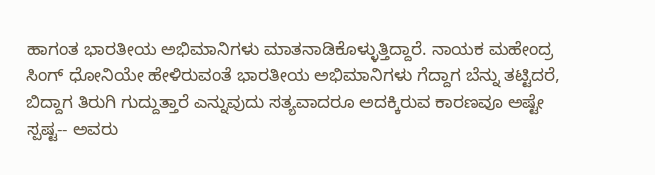ಹಾಗಂತ ಭಾರತೀಯ ಅಭಿಮಾನಿಗಳು ಮಾತನಾಡಿಕೊಳ್ಳುತ್ತಿದ್ದಾರೆ. ನಾಯಕ ಮಹೇಂದ್ರ ಸಿಂಗ್ ಧೋನಿಯೇ ಹೇಳಿರುವಂತೆ ಭಾರತೀಯ ಅಭಿಮಾನಿಗಳು ಗೆದ್ದಾಗ ಬೆನ್ನು ತಟ್ಟಿದರೆ, ಬಿದ್ದಾಗ ತಿರುಗಿ ಗುದ್ದುತ್ತಾರೆ ಎನ್ನುವುದು ಸತ್ಯವಾದರೂ ಅದಕ್ಕಿರುವ ಕಾರಣವೂ ಅಷ್ಟೇ ಸ್ಪಷ್ಟ-- ಅವರು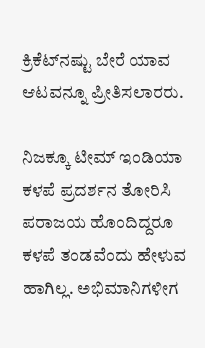ಕ್ರಿಕೆಟ್‌ನಷ್ಟು ಬೇರೆ ಯಾವ ಆಟವನ್ನೂ ಪ್ರೀತಿಸಲಾರರು.

ನಿಜಕ್ಕೂ ಟೀಮ್ ಇಂಡಿಯಾ ಕಳಪೆ ಪ್ರದರ್ಶನ ತೋರಿಸಿ ಪರಾಜಯ ಹೊಂದಿದ್ದರೂ ಕಳಪೆ ತಂಡವೆಂದು ಹೇಳುವ ಹಾಗಿಲ್ಲ. ಅಭಿಮಾನಿಗಳೀಗ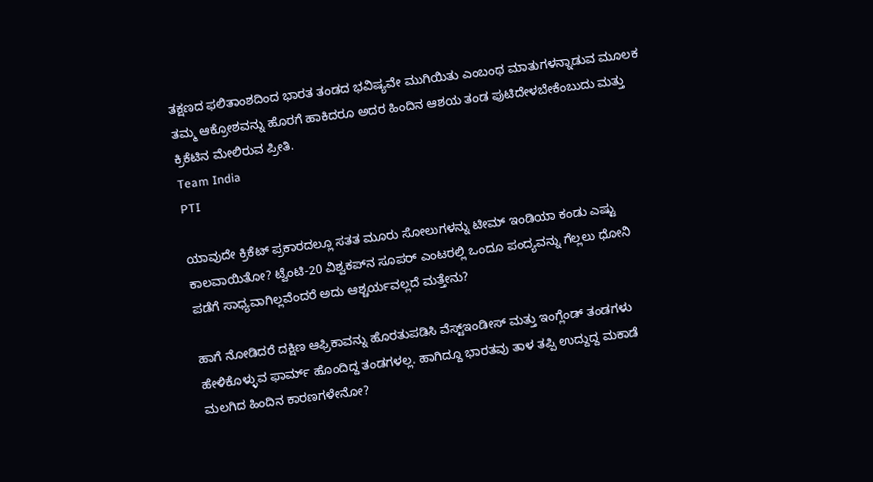ತಕ್ಷಣದ ಫಲಿತಾಂಶದಿಂದ ಭಾರತ ತಂಡದ ಭವಿಷ್ಯವೇ ಮುಗಿಯಿತು ಎಂಬಂಥ ಮಾತುಗಳನ್ನಾಡುವ ಮೂಲಕ ತಮ್ಮ ಆಕ್ರೋಶವನ್ನು ಹೊರಗೆ ಹಾಕಿದರೂ ಅದರ ಹಿಂದಿನ ಆಶಯ ತಂಡ ಪುಟಿದೇಳಬೇಕೆಂಬುದು ಮತ್ತು ಕ್ರಿಕೆಟಿನ ಮೇಲಿರುವ ಪ್ರೀತಿ.
Team India
PTI

ಯಾವುದೇ ಕ್ರಿಕೆಟ್ ಪ್ರಕಾರದಲ್ಲೂ ಸತತ ಮೂರು ಸೋಲುಗಳನ್ನು ಟೀಮ್ ಇಂಡಿಯಾ ಕಂಡು ಎಷ್ಟು ಕಾಲವಾಯಿತೋ? ಟ್ವೆಂಟಿ-20 ವಿಶ್ವಕಪ್‌ನ ಸೂಪರ್ ಎಂಟರಲ್ಲಿ ಒಂದೂ ಪಂದ್ಯವನ್ನು ಗೆಲ್ಲಲು ಧೋನಿ ಪಡೆಗೆ ಸಾಧ್ಯವಾಗಿಲ್ಲವೆಂದರೆ ಅದು ಆಶ್ಚರ್ಯವಲ್ಲದೆ ಮತ್ತೇನು?

ಹಾಗೆ ನೋಡಿದರೆ ದಕ್ಷಿಣ ಆಫ್ರಿಕಾವನ್ನು ಹೊರತುಪಡಿಸಿ ವೆಸ್ಟ್‌ಇಂಡೀಸ್ ಮತ್ತು ಇಂಗ್ಲೆಂಡ್ ತಂಡಗಳು ಹೇಳಿಕೊಳ್ಳುವ ಫಾರ್ಮ್ ಹೊಂದಿದ್ದ ತಂಡಗಳಲ್ಲ. ಹಾಗಿದ್ದೂ ಭಾರತವು ತಾಳ ತಪ್ಪಿ ಉದ್ದುದ್ದ ಮಕಾಡೆ ಮಲಗಿದ ಹಿಂದಿನ ಕಾರಣಗಳೇನೋ?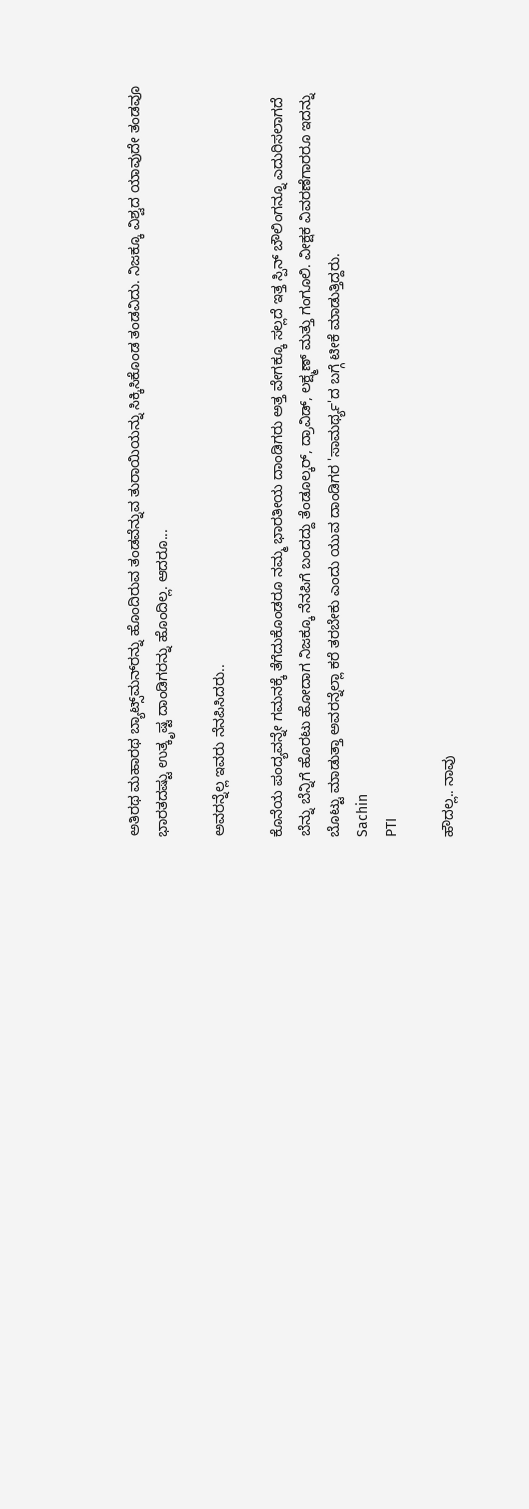ಅತಿರಥ ಮಹಾರಥ ಬ್ಯಾಟ್ಸ್‌ಮನ್‌ರನ್ನು ಹೊಂದಿರುವ ತಂಡವೆನ್ನುವ ತುರಾಯಿಯನ್ನು ಸಿಕ್ಕಿಸಿಕೊಂಡ ತಂಡವಿದು. ನಿಜಕ್ಕೂ ವಿಶ್ವದ ಯಾವುದೇ ತಂಡವೂ ಭಾರತದಷ್ಟು ಉತ್ಕೃಷ್ಟ ದಾಂಡಿಗರನ್ನು ಹೊಂದಿಲ್ಲ. ಆದರೂ...

ಅವರನ್ನೆಲ್ಲ ಇವರು ನೆನಪಿಸಿದರು..

ಕೊನೆಯ ಪಂದ್ಯವನ್ನೇ ಗಮನಕ್ಕೆ ತೆಗೆದುಕೊಂಡರೂ ನಮ್ಮ ಭಾರತೀಯ ದಾಂಡಿಗರು ಅತ್ತ ವೇಗಕ್ಕೂ ಸಲ್ಲದೆ ಇತ್ತ ಸ್ಪಿನ್ ಬೌಲಿಂಗನ್ನೂ ಎದುರಿಸಲಾಗದೆ ಬೆನ್ನು ಬೆನ್ನಿಗೆ ಹೊರಟು ಹೋದಾಗ ನಿಜಕ್ಕೂ ನೆನಪಿಗೆ ಬಂದದ್ದು ತೆಂಡೂಲ್ಕರ್, ದ್ರಾವಿಡ್, ಲಕ್ಷ್ಮಣ್ ಮತ್ತು ಗಂಗೂಲಿ. ವೀಕ್ಷಕ ವಿವರಣೆಗಾರರೂ ಇದನ್ನು ಬೊಟ್ಟು ಮಾಡುತ್ತಾ ಅವರನ್ನೆಲ್ಲಾ ಕರೆ ತರಬೇಕು ಎಂದು ಯುವ ದಾಂಡಿಗರ 'ಸಾಮರ್ಥ್ಯ'ದ ಬಗ್ಗೆ ಟೀಕೆ ಮಾಡುತ್ತಿದ್ದರು.
Sachin
PTI

ಹೌದಲ್ಲ.. ನಾವು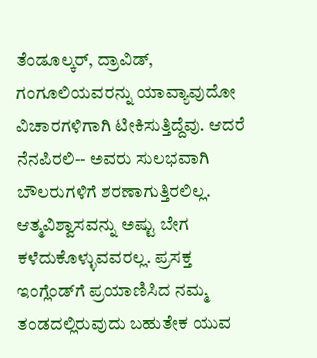ತೆಂಡೂಲ್ಕರ್, ದ್ರಾವಿಡ್, ಗಂಗೂಲಿಯವರನ್ನು ಯಾವ್ಯಾವುದೋ ವಿಚಾರಗಳಿಗಾಗಿ ಟೀಕಿಸುತ್ತಿದ್ದೆವು. ಆದರೆ ನೆನಪಿರಲಿ-- ಅವರು ಸುಲಭವಾಗಿ ಬೌಲರುಗಳಿಗೆ ಶರಣಾಗುತ್ತಿರಲಿಲ್ಲ. ಆತ್ಮವಿಶ್ವಾಸವನ್ನು ಅಷ್ಟು ಬೇಗ ಕಳೆದುಕೊಳ್ಳುವವರಲ್ಲ. ಪ್ರಸಕ್ತ ಇಂಗ್ಲೆಂಡ್‌ಗೆ ಪ್ರಯಾಣಿಸಿದ ನಮ್ಮ ತಂಡದಲ್ಲಿರುವುದು ಬಹುತೇಕ ಯುವ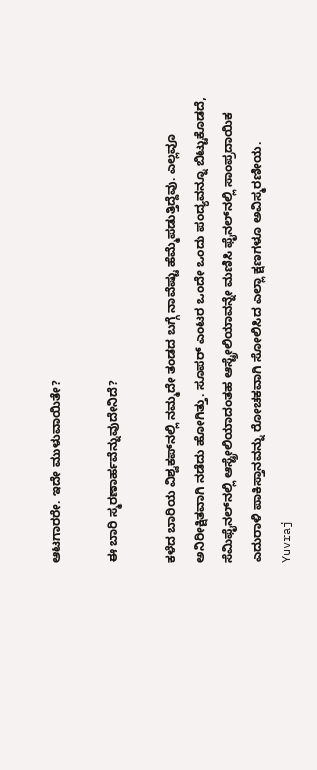ಆಟಗಾರರೇ. ಇದೇ ಮುಳುವಾಯಿತೇ?

ಈ ಬಾರಿ ಸ್ಮರಣಾರ್ಹವೆನ್ನುವುದೇನಿದೆ?

ಕಳೆದ ಬಾರಿಯ ವಿಶ್ವಕಪ್‌ನಲ್ಲಿ ನಮ್ಮದೇ ತಂಡದ ಬಗ್ಗೆ ನಾವೆಷ್ಟು ಹೆಮ್ಮೆಪಡುತ್ತಿದ್ದೆವು. ಎಲ್ಲವೂ ಅನಿರೀಕ್ಷಿತವಾಗಿ ನಡೆದು ಹೋಗಿತ್ತು. ಸೂಪರ್ ಎಂಟರ ಒಂದೇ ಒಂದು ಪಂದ್ಯವನ್ನೂ ಬಿಟ್ಟುಕೊಡದೆ, ಸೆಮಿಫೈನಲ್‌ನಲ್ಲಿ ಆಸ್ಟ್ರೇಲಿಯಾದಂತಹ ಆಸ್ಟ್ರೇಲಿಯಾವನ್ನೇ ಮಣಿಸಿ ಫೈನಲ್‌ನಲ್ಲಿ ಸಾಂಪ್ರದಾಯಿಕ ಎದುರಾಳಿ ಪಾಕಿಸ್ತಾನವನ್ನು ರೋಚಕವಾಗಿ ಸೋಲಿಸಿದ ಎಲ್ಲಾ ಕ್ಷಣಗಳೂ ಅವಿಸ್ಮರಣೀಯ.
Yuvraj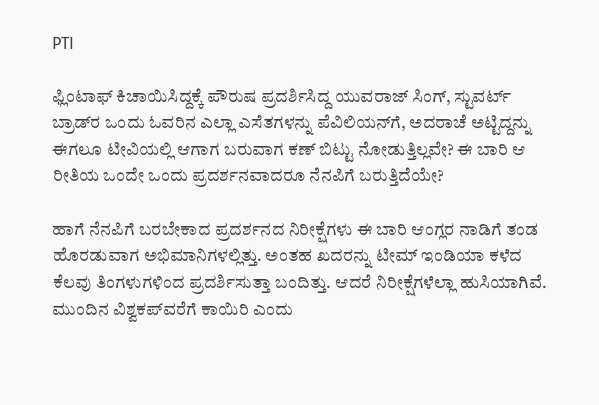PTI

ಫ್ಲಿಂಟಾಫ್ ಕಿಚಾಯಿಸಿದ್ದಕ್ಕೆ ಪೌರುಷ ಪ್ರದರ್ಶಿಸಿದ್ದ ಯುವರಾಜ್ ಸಿಂಗ್‌, ಸ್ಟುವರ್ಟ್ ಬ್ರಾಡ್‌ರ ಒಂದು ಓವರಿನ ಎಲ್ಲಾ ಎಸೆತಗಳನ್ನು ಪೆವಿಲಿಯನ್‌ಗೆ, ಅದರಾಚೆ ಅಟ್ಟಿದ್ದನ್ನು ಈಗಲೂ ಟೀವಿಯಲ್ಲಿ ಆಗಾಗ ಬರುವಾಗ ಕಣ್ ಬಿಟ್ಟು ನೋಡುತ್ತಿಲ್ಲವೇ? ಈ ಬಾರಿ ಆ ರೀತಿಯ ಒಂದೇ ಒಂದು ಪ್ರದರ್ಶನವಾದರೂ ನೆನಪಿಗೆ ಬರುತ್ತಿದೆಯೇ?

ಹಾಗೆ ನೆನಪಿಗೆ ಬರಬೇಕಾದ ಪ್ರದರ್ಶನದ ನಿರೀಕ್ಷೆಗಳು ಈ ಬಾರಿ ಆಂಗ್ಲರ ನಾಡಿಗೆ ತಂಡ ಹೊರಡುವಾಗ ಅಭಿಮಾನಿಗಳಲ್ಲಿತ್ತು. ಅಂತಹ ಖದರನ್ನು ಟೀಮ್ ಇಂಡಿಯಾ ಕಳೆದ ಕೆಲವು ತಿಂಗಳುಗಳಿಂದ ಪ್ರದರ್ಶಿಸುತ್ತಾ ಬಂದಿತ್ತು. ಆದರೆ ನಿರೀಕ್ಷೆಗಳೆಲ್ಲಾ ಹುಸಿಯಾಗಿವೆ. ಮುಂದಿನ ವಿಶ್ವಕಪ್‌ವರೆಗೆ ಕಾಯಿರಿ ಎಂದು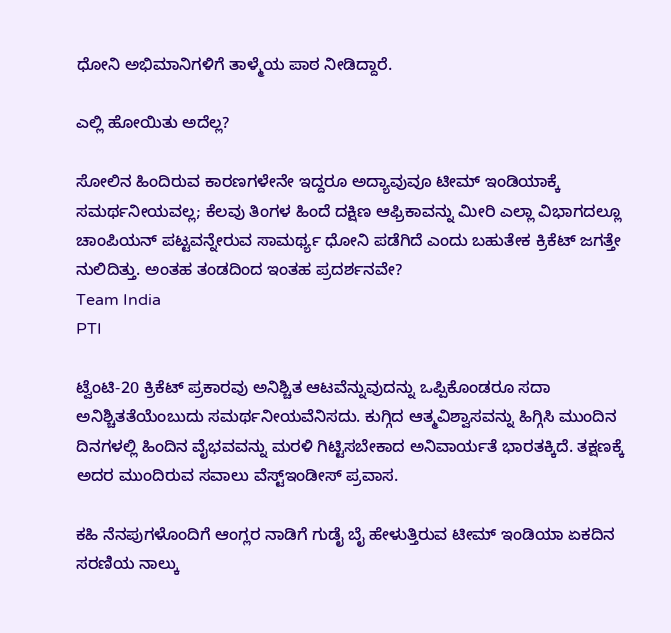ಧೋನಿ ಅಭಿಮಾನಿಗಳಿಗೆ ತಾಳ್ಮೆಯ ಪಾಠ ನೀಡಿದ್ದಾರೆ.

ಎಲ್ಲಿ ಹೋಯಿತು ಅದೆಲ್ಲ?

ಸೋಲಿನ ಹಿಂದಿರುವ ಕಾರಣಗಳೇನೇ ಇದ್ದರೂ ಅದ್ಯಾವುವೂ ಟೀಮ್ ಇಂಡಿಯಾಕ್ಕೆ ಸಮರ್ಥನೀಯವಲ್ಲ; ಕೆಲವು ತಿಂಗಳ ಹಿಂದೆ ದಕ್ಷಿಣ ಆಫ್ರಿಕಾವನ್ನು ಮೀರಿ ಎಲ್ಲಾ ವಿಭಾಗದಲ್ಲೂ ಚಾಂಪಿಯನ್‌ ಪಟ್ಟವನ್ನೇರುವ ಸಾಮರ್ಥ್ಯ ಧೋನಿ ಪಡೆಗಿದೆ ಎಂದು ಬಹುತೇಕ ಕ್ರಿಕೆಟ್ ಜಗತ್ತೇ ನುಲಿದಿತ್ತು. ಅಂತಹ ತಂಡದಿಂದ ಇಂತಹ ಪ್ರದರ್ಶನವೇ?
Team India
PTI

ಟ್ವೆಂಟಿ-20 ಕ್ರಿಕೆಟ್ ಪ್ರಕಾರವು ಅನಿಶ್ಚಿತ ಆಟವೆನ್ನುವುದನ್ನು ಒಪ್ಪಿಕೊಂಡರೂ ಸದಾ ಅನಿಶ್ಚಿತತೆಯೆಂಬುದು ಸಮರ್ಥನೀಯವೆನಿಸದು. ಕುಗ್ಗಿದ ಆತ್ಮವಿಶ್ವಾಸವನ್ನು ಹಿಗ್ಗಿಸಿ ಮುಂದಿನ ದಿನಗಳಲ್ಲಿ ಹಿಂದಿನ ವೈಭವವನ್ನು ಮರಳಿ ಗಿಟ್ಟಿಸಬೇಕಾದ ಅನಿವಾರ್ಯತೆ ಭಾರತಕ್ಕಿದೆ. ತಕ್ಷಣಕ್ಕೆ ಅದರ ಮುಂದಿರುವ ಸವಾಲು ವೆಸ್ಟ್‌ಇಂಡೀಸ್ ಪ್ರವಾಸ.

ಕಹಿ ನೆನಪುಗಳೊಂದಿಗೆ ಆಂಗ್ಲರ ನಾಡಿಗೆ ಗುಡೈ ಬೈ ಹೇಳುತ್ತಿರುವ ಟೀಮ್ ಇಂಡಿಯಾ ಏಕದಿನ ಸರಣಿಯ ನಾಲ್ಕು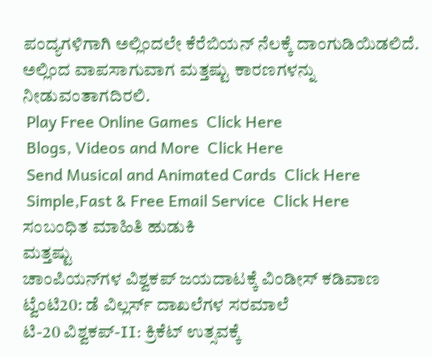ಪಂದ್ಯಗಳಿಗಾಗಿ ಅಲ್ಲಿಂದಲೇ ಕೆರೆಬಿಯನ್ ನೆಲಕ್ಕೆ ದಾಂಗುಡಿಯಿಡಲಿದೆ. ಅಲ್ಲಿಂದ ವಾಪಸಾಗುವಾಗ ಮತ್ತಷ್ಟು ಕಾರಣಗಳನ್ನು ನೀಡುವಂತಾಗದಿರಲಿ.
 Play Free Online Games  Click Here
 Blogs, Videos and More  Click Here
 Send Musical and Animated Cards  Click Here
 Simple,Fast & Free Email Service  Click Here
ಸಂಬಂಧಿತ ಮಾಹಿತಿ ಹುಡುಕಿ
ಮತ್ತಷ್ಟು
ಚಾಂಪಿಯನ್‌ಗಳ ವಿಶ್ವಕಪ್ ಜಯದಾಟಕ್ಕೆ ವಿಂಡೀಸ್ ಕಡಿವಾಣ
ಟ್ವೆಂಟಿ20: ಡೆ ವಿಲ್ಲರ್ಸ್ ದಾಖಲೆಗಳ ಸರಮಾಲೆ
ಟಿ-20 ವಿಶ್ವಕಪ್-II: ಕ್ರಿಕೆಟ್ ಉತ್ಸವಕ್ಕೆ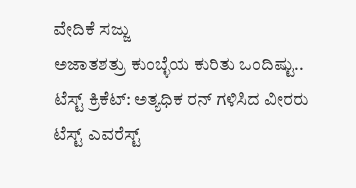ವೇದಿಕೆ ಸಜ್ಜು
ಅಜಾತಶತ್ರು ಕುಂಬ್ಳೆಯ ಕುರಿತು ಒಂದಿಷ್ಟು..
ಟೆಸ್ಟ್ ಕ್ರಿಕೆಟ್: ಅತ್ಯಧಿಕ ರನ್ ಗಳಿಸಿದ ವೀರರು
ಟೆಸ್ಟ್ ಎವರೆಸ್ಟ್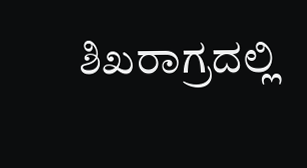ಶಿಖರಾಗ್ರದಲ್ಲಿ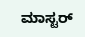ಮಾಸ್ಟರ್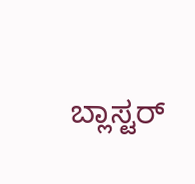ಬ್ಲಾಸ್ಟರ್